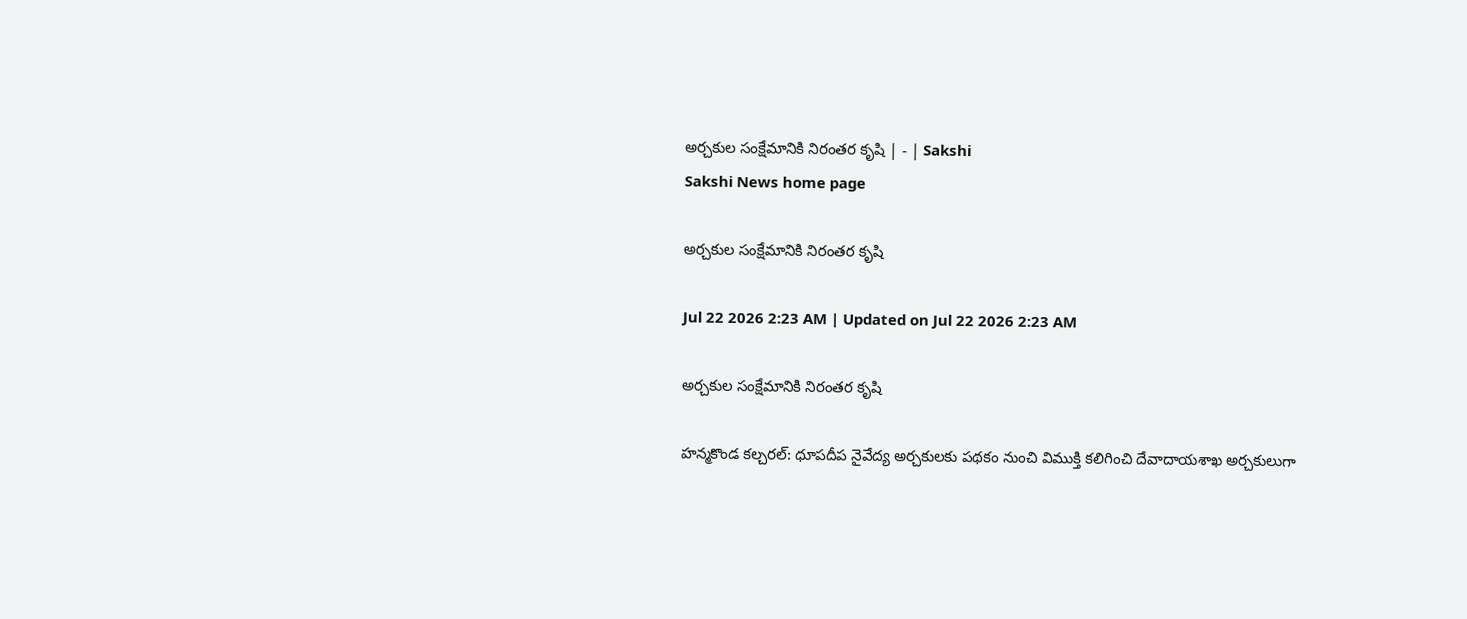అర్చకుల సంక్షేమానికి నిరంతర కృషి | - | Sakshi
Sakshi News home page

అర్చకుల సంక్షేమానికి నిరంతర కృషి

Jul 22 2026 2:23 AM | Updated on Jul 22 2026 2:23 AM

అర్చకుల సంక్షేమానికి నిరంతర కృషి

హన్మకొండ కల్చరల్‌: ధూపదీప నైవేద్య అర్చకులకు పథకం నుంచి విముక్తి కలిగించి దేవాదాయశాఖ అర్చకులుగా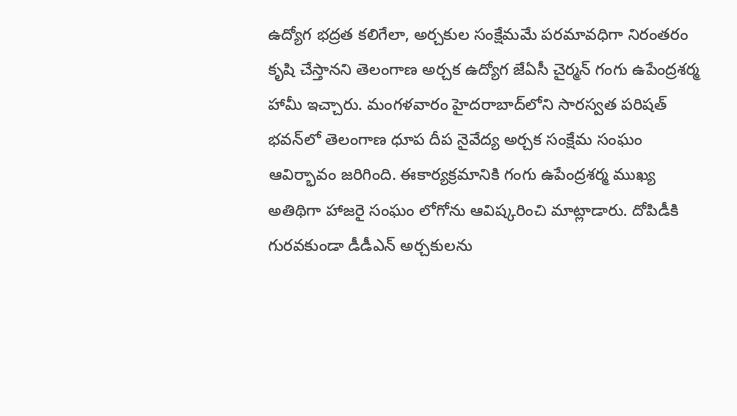ఉద్యోగ భద్రత కలిగేలా, అర్చకుల సంక్షేమమే పరమావధిగా నిరంతరం కృషి చేస్తానని తెలంగాణ అర్చక ఉద్యోగ జేఏసీ చైర్మన్‌ గంగు ఉపేంద్రశర్మ హామీ ఇచ్చారు. మంగళవారం హైదరాబాద్‌లోని సారస్వత పరిషత్‌ భవన్‌లో తెలంగాణ ధూప దీప నైవేద్య అర్చక సంక్షేమ సంఘం ఆవిర్భావం జరిగింది. ఈకార్యక్రమానికి గంగు ఉపేంద్రశర్మ ముఖ్య అతిథిగా హాజరై సంఘం లోగోను ఆవిష్కరించి మాట్లాడారు. దోపిడీకి గురవకుండా డీడీఎన్‌ అర్చకులను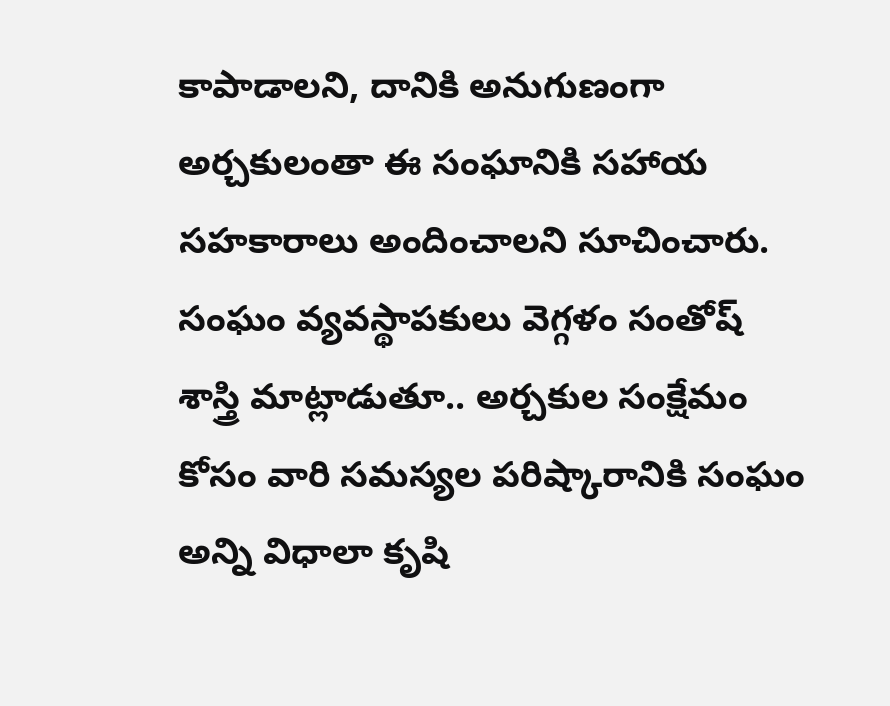కాపాడాలని, దానికి అనుగుణంగా అర్చకులంతా ఈ సంఘానికి సహాయ సహకారాలు అందించాలని సూచించారు. సంఘం వ్యవస్థాపకులు వెగ్గళం సంతోష్‌ శాస్త్రి మాట్లాడుతూ.. అర్చకుల సంక్షేమం కోసం వారి సమస్యల పరిష్కారానికి సంఘం అన్ని విధాలా కృషి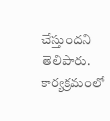చేస్తుందని తెలిపారు. కార్యక్రమంలో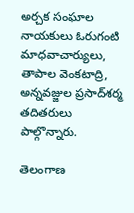అర్చక సంఘాల నాయకులు ఓరుగంటి మాధవాచార్యులు, తాపాల వెంకటాద్రి, అన్నవజ్జుల ప్రసాద్‌శర్మ తదితరులు పాల్గొన్నారు.

తెలంగాణ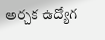అర్చక ఉద్యోగ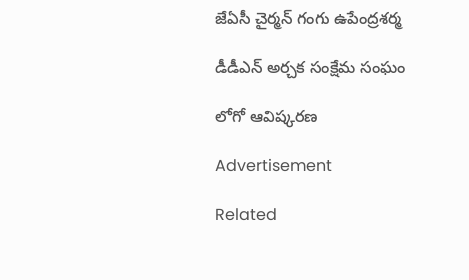జేఏసీ చైర్మన్‌ గంగు ఉపేంద్రశర్మ

డీడీఎన్‌ అర్చక సంక్షేమ సంఘం

లోగో ఆవిష్కరణ

Advertisement

Related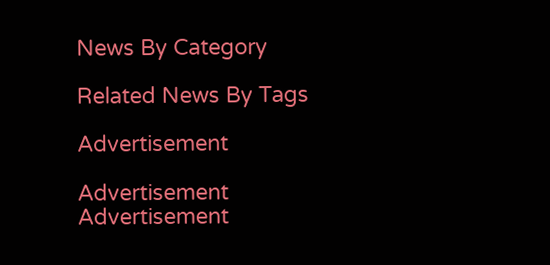News By Category

Related News By Tags

Advertisement

Advertisement
Advertisement